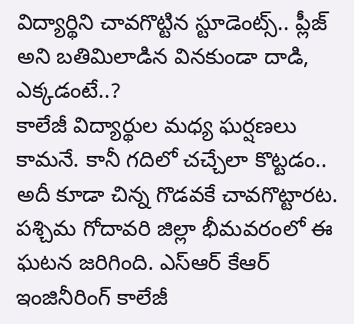విద్యార్థిని చావగొట్టిన స్టూడెంట్స్.. ప్లీజ్ అని బతిమిలాడిన వినకుండా దాడి, ఎక్కడంటే..?
కాలేజీ విద్యార్థుల మధ్య ఘర్షణలు కామనే. కానీ గదిలో చచ్చేలా కొట్టడం.. అదీ కూడా చిన్న గొడవకే చావగొట్టారట. పశ్చిమ గోదావరి జిల్లా భీమవరంలో ఈ ఘటన జరిగింది. ఎస్ఆర్ కేఆర్ ఇంజినీరింగ్ కాలేజీ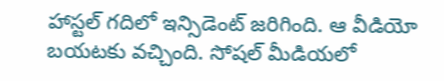హాస్టల్ గదిలో ఇన్సిడెంట్ జరిగింది. ఆ వీడియో బయటకు వచ్చింది. సోషల్ మీడియలో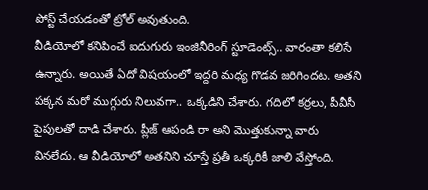పోస్ట్ చేయడంతో ట్రోల్ అవుతుంది.
వీడియోలో కనిపించే ఐదుగురు ఇంజినీరింగ్ స్టూడెంట్స్.. వారంతా కలిసే ఉన్నారు. అయితే ఏదో విషయంలో ఇద్దరి మధ్య గొడవ జరిగిందట. అతని పక్కన మరో ముగ్గురు నిలువగా.. ఒక్కడిని చేశారు. గదిలో కర్రలు, పీవీసీ పైపులతో దాడి చేశారు. ప్లీజ్ ఆపండి రా అని మొత్తుకున్నా వారు వినలేదు. ఆ వీడియోలో అతనిని చూస్తే ప్రతీ ఒక్కరికీ జాలి వేస్తోంది.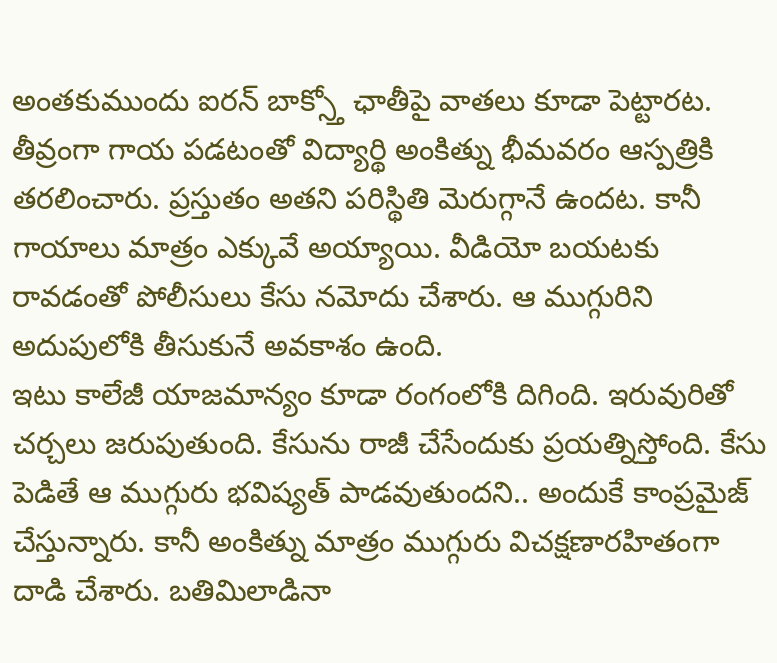అంతకుముందు ఐరన్ బాక్స్తో ఛాతీపై వాతలు కూడా పెట్టారట. తీవ్రంగా గాయ పడటంతో విద్యార్థి అంకిత్ను భీమవరం ఆస్పత్రికి తరలించారు. ప్రస్తుతం అతని పరిస్థితి మెరుగ్గానే ఉందట. కానీ గాయాలు మాత్రం ఎక్కువే అయ్యాయి. వీడియో బయటకు రావడంతో పోలీసులు కేసు నమోదు చేశారు. ఆ ముగ్గురిని అదుపులోకి తీసుకునే అవకాశం ఉంది.
ఇటు కాలేజీ యాజమాన్యం కూడా రంగంలోకి దిగింది. ఇరువురితో చర్చలు జరుపుతుంది. కేసును రాజీ చేసేందుకు ప్రయత్నిస్తోంది. కేసు పెడితే ఆ ముగ్గురు భవిష్యత్ పాడవుతుందని.. అందుకే కాంప్రమైజ్ చేస్తున్నారు. కానీ అంకిత్ను మాత్రం ముగ్గురు విచక్షణారహితంగా దాడి చేశారు. బతిమిలాడినా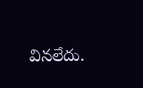వినలేదు.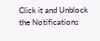Click it and Unblock the Notifications